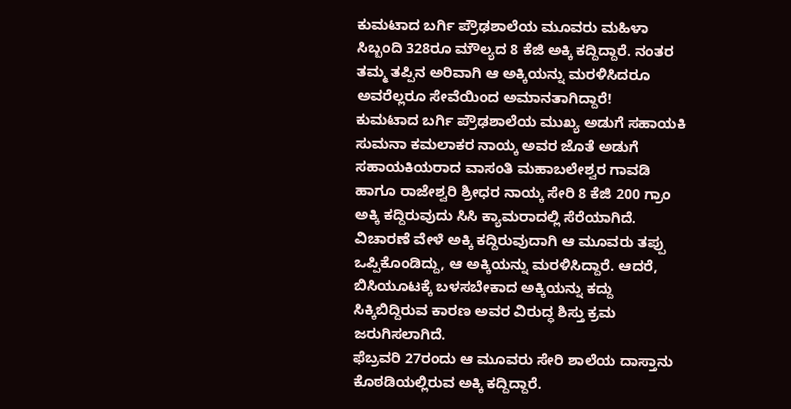ಕುಮಟಾದ ಬರ್ಗಿ ಪ್ರೌಢಶಾಲೆಯ ಮೂವರು ಮಹಿಳಾ ಸಿಬ್ಬಂದಿ 328ರೂ ಮೌಲ್ಯದ 8 ಕೆಜಿ ಅಕ್ಕಿ ಕದ್ದಿದ್ದಾರೆ. ನಂತರ ತಮ್ಮ ತಪ್ಪಿನ ಅರಿವಾಗಿ ಆ ಅಕ್ಕಿಯನ್ನು ಮರಳಿಸಿದರೂ ಅವರೆಲ್ಲರೂ ಸೇವೆಯಿಂದ ಅಮಾನತಾಗಿದ್ದಾರೆ!
ಕುಮಟಾದ ಬರ್ಗಿ ಪ್ರೌಢಶಾಲೆಯ ಮುಖ್ಯ ಅಡುಗೆ ಸಹಾಯಕಿ ಸುಮನಾ ಕಮಲಾಕರ ನಾಯ್ಕ ಅವರ ಜೊತೆ ಅಡುಗೆ ಸಹಾಯಕಿಯರಾದ ವಾಸಂತಿ ಮಹಾಬಲೇಶ್ವರ ಗಾವಡಿ ಹಾಗೂ ರಾಜೇಶ್ವರಿ ಶ್ರೀಧರ ನಾಯ್ಕ ಸೇರಿ 8 ಕೆಜಿ 200 ಗ್ರಾಂ ಅಕ್ಕಿ ಕದ್ದಿರುವುದು ಸಿಸಿ ಕ್ಯಾಮರಾದಲ್ಲಿ ಸೆರೆಯಾಗಿದೆ. ವಿಚಾರಣೆ ವೇಳೆ ಅಕ್ಕಿ ಕದ್ದಿರುವುದಾಗಿ ಆ ಮೂವರು ತಪ್ಪು ಒಪ್ಪಿಕೊಂಡಿದ್ದು, ಆ ಅಕ್ಕಿಯನ್ನು ಮರಳಿಸಿದ್ದಾರೆ. ಆದರೆ, ಬಿಸಿಯೂಟಕ್ಕೆ ಬಳಸಬೇಕಾದ ಅಕ್ಕಿಯನ್ನು ಕದ್ದು ಸಿಕ್ಕಿಬಿದ್ದಿರುವ ಕಾರಣ ಅವರ ವಿರುದ್ಧ ಶಿಸ್ತು ಕ್ರಮ ಜರುಗಿಸಲಾಗಿದೆ.
ಫೆಬ್ರವರಿ 27ರಂದು ಆ ಮೂವರು ಸೇರಿ ಶಾಲೆಯ ದಾಸ್ತಾನು ಕೊಠಡಿಯಲ್ಲಿರುವ ಅಕ್ಕಿ ಕದ್ದಿದ್ದಾರೆ.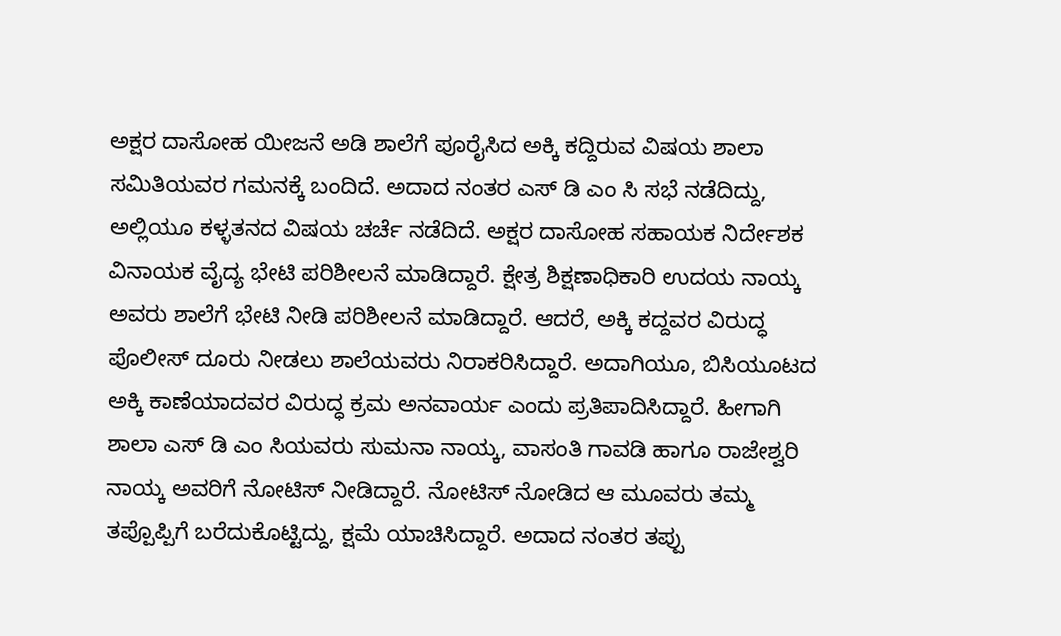ಅಕ್ಷರ ದಾಸೋಹ ಯೀಜನೆ ಅಡಿ ಶಾಲೆಗೆ ಪೂರೈಸಿದ ಅಕ್ಕಿ ಕದ್ದಿರುವ ವಿಷಯ ಶಾಲಾ ಸಮಿತಿಯವರ ಗಮನಕ್ಕೆ ಬಂದಿದೆ. ಅದಾದ ನಂತರ ಎಸ್ ಡಿ ಎಂ ಸಿ ಸಭೆ ನಡೆದಿದ್ದು, ಅಲ್ಲಿಯೂ ಕಳ್ಳತನದ ವಿಷಯ ಚರ್ಚೆ ನಡೆದಿದೆ. ಅಕ್ಷರ ದಾಸೋಹ ಸಹಾಯಕ ನಿರ್ದೇಶಕ ವಿನಾಯಕ ವೈದ್ಯ ಭೇಟಿ ಪರಿಶೀಲನೆ ಮಾಡಿದ್ದಾರೆ. ಕ್ಷೇತ್ರ ಶಿಕ್ಷಣಾಧಿಕಾರಿ ಉದಯ ನಾಯ್ಕ ಅವರು ಶಾಲೆಗೆ ಭೇಟಿ ನೀಡಿ ಪರಿಶೀಲನೆ ಮಾಡಿದ್ದಾರೆ. ಆದರೆ, ಅಕ್ಕಿ ಕದ್ದವರ ವಿರುದ್ಧ ಪೊಲೀಸ್ ದೂರು ನೀಡಲು ಶಾಲೆಯವರು ನಿರಾಕರಿಸಿದ್ದಾರೆ. ಅದಾಗಿಯೂ, ಬಿಸಿಯೂಟದ ಅಕ್ಕಿ ಕಾಣೆಯಾದವರ ವಿರುದ್ಧ ಕ್ರಮ ಅನವಾರ್ಯ ಎಂದು ಪ್ರತಿಪಾದಿಸಿದ್ದಾರೆ. ಹೀಗಾಗಿ ಶಾಲಾ ಎಸ್ ಡಿ ಎಂ ಸಿಯವರು ಸುಮನಾ ನಾಯ್ಕ, ವಾಸಂತಿ ಗಾವಡಿ ಹಾಗೂ ರಾಜೇಶ್ವರಿ ನಾಯ್ಕ ಅವರಿಗೆ ನೋಟಿಸ್ ನೀಡಿದ್ದಾರೆ. ನೋಟಿಸ್ ನೋಡಿದ ಆ ಮೂವರು ತಮ್ಮ ತಪ್ಪೊಪ್ಪಿಗೆ ಬರೆದುಕೊಟ್ಟಿದ್ದು, ಕ್ಷಮೆ ಯಾಚಿಸಿದ್ದಾರೆ. ಅದಾದ ನಂತರ ತಪ್ಪು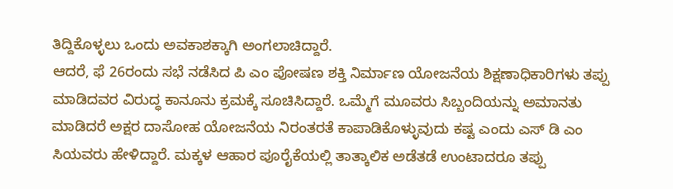ತಿದ್ದಿಕೊಳ್ಳಲು ಒಂದು ಅವಕಾಶಕ್ಕಾಗಿ ಅಂಗಲಾಚಿದ್ದಾರೆ.
ಆದರೆ, ಫೆ 26ರಂದು ಸಭೆ ನಡೆಸಿದ ಪಿ ಎಂ ಪೋಷಣ ಶಕ್ತಿ ನಿರ್ಮಾಣ ಯೋಜನೆಯ ಶಿಕ್ಷಣಾಧಿಕಾರಿಗಳು ತಪ್ಪು ಮಾಡಿದವರ ವಿರುದ್ಧ ಕಾನೂನು ಕ್ರಮಕ್ಕೆ ಸೂಚಿಸಿದ್ದಾರೆ. ಒಮ್ಮೆಗೆ ಮೂವರು ಸಿಬ್ಬಂದಿಯನ್ನು ಅಮಾನತು ಮಾಡಿದರೆ ಅಕ್ಷರ ದಾಸೋಹ ಯೋಜನೆಯ ನಿರಂತರತೆ ಕಾಪಾಡಿಕೊಳ್ಳುವುದು ಕಷ್ಟ ಎಂದು ಎಸ್ ಡಿ ಎಂ ಸಿಯವರು ಹೇಳಿದ್ದಾರೆ. ಮಕ್ಕಳ ಆಹಾರ ಪೂರೈಕೆಯಲ್ಲಿ ತಾತ್ಕಾಲಿಕ ಅಡೆತಡೆ ಉಂಟಾದರೂ ತಪ್ಪು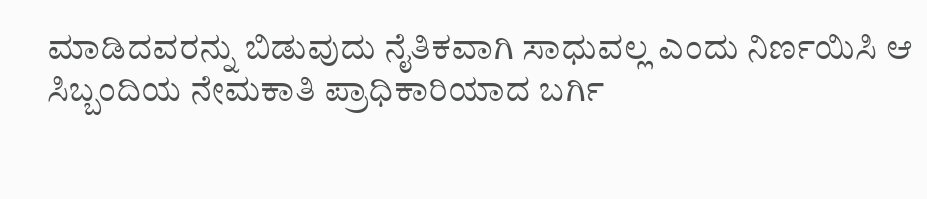ಮಾಡಿದವರನ್ನು ಬಿಡುವುದು ನೈತಿಕವಾಗಿ ಸಾಧುವಲ್ಲ ಎಂದು ನಿರ್ಣಯಿಸಿ ಆ ಸಿಬ್ಬಂದಿಯ ನೇಮಕಾತಿ ಪ್ರಾಧಿಕಾರಿಯಾದ ಬರ್ಗಿ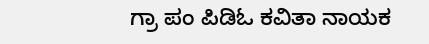ಗ್ರಾ ಪಂ ಪಿಡಿಓ ಕವಿತಾ ನಾಯಕ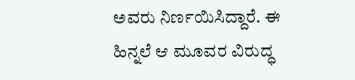ಅವರು ನಿರ್ಣಯಿಸಿದ್ದಾರೆ. ಈ ಹಿನ್ನಲೆ ಆ ಮೂವರ ವಿರುದ್ಧ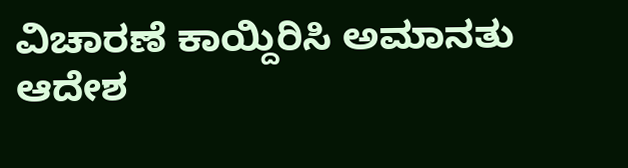ವಿಚಾರಣೆ ಕಾಯ್ದಿರಿಸಿ ಅಮಾನತು ಆದೇಶ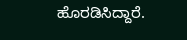ಹೊರಡಿಸಿದ್ದಾರೆ.